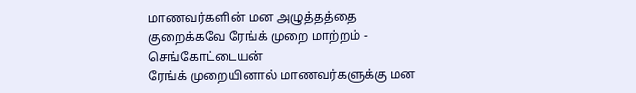மாணவர்களின் மன அழுத்தத்தை குறைக்கவே ரேங்க் முறை மாற்றம் - செங்கோட்டையன்
ரேங்க் முறையினால் மாணவர்களுக்கு மன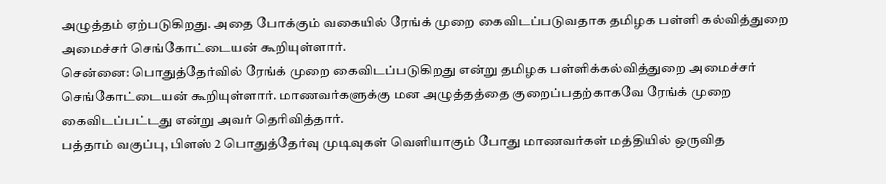அழுத்தம் ஏற்படுகிறது. அதை போக்கும் வகையில் ரேங்க் முறை கைவிடப்படுவதாக தமிழக பள்ளி கல்வித்துறை அமைச்சர் செங்கோட்டையன் கூறியுள்ளார்.
சென்னை: பொதுத்தேர்வில் ரேங்க் முறை கைவிடப்படுகிறது என்று தமிழக பள்ளிக்கல்வித்துறை அமைச்சர் செங்கோட்டையன் கூறியுள்ளார். மாணவர்களுக்கு மன அழுத்தத்தை குறைப்பதற்காகவே ரேங்க் முறை கைவிடப்பட்டது என்று அவர் தெரிவித்தார்.
பத்தாம் வகுப்பு, பிளஸ் 2 பொதுத்தேர்வு முடிவுகள் வெளியாகும் போது மாணவர்கள் மத்தியில் ஒருவித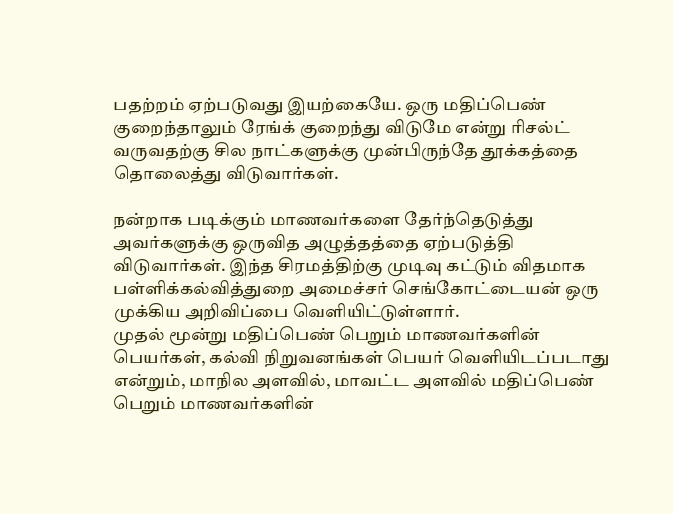பதற்றம் ஏற்படுவது இயற்கையே. ஒரு மதிப்பெண் குறைந்தாலும் ரேங்க் குறைந்து விடுமே என்று ரிசல்ட் வருவதற்கு சில நாட்களுக்கு முன்பிருந்தே தூக்கத்தை தொலைத்து விடுவார்கள்.

நன்றாக படிக்கும் மாணவர்களை தேர்ந்தெடுத்து அவர்களுக்கு ஒருவித அழுத்தத்தை ஏற்படுத்தி விடுவார்கள். இந்த சிரமத்திற்கு முடிவு கட்டும் விதமாக பள்ளிக்கல்வித்துறை அமைச்சர் செங்கோட்டையன் ஒரு முக்கிய அறிவிப்பை வெளியிட்டுள்ளார்.
முதல் மூன்று மதிப்பெண் பெறும் மாணவர்களின் பெயர்கள், கல்வி நிறுவனங்கள் பெயர் வெளியிடப்படாது என்றும், மாநில அளவில், மாவட்ட அளவில் மதிப்பெண் பெறும் மாணவர்களின்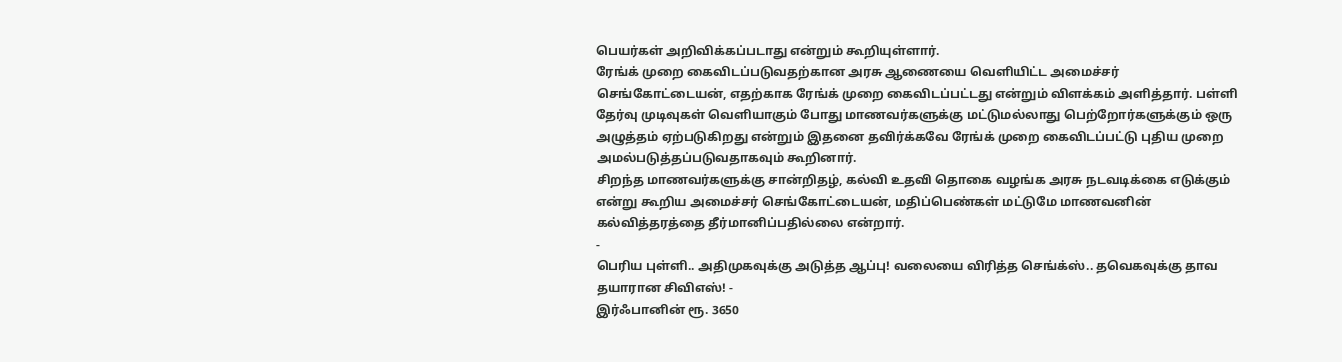பெயர்கள் அறிவிக்கப்படாது என்றும் கூறியுள்ளார்.
ரேங்க் முறை கைவிடப்படுவதற்கான அரசு ஆணையை வெளியிட்ட அமைச்சர் செங்கோட்டையன், எதற்காக ரேங்க் முறை கைவிடப்பட்டது என்றும் விளக்கம் அளித்தார். பள்ளி தேர்வு முடிவுகள் வெளியாகும் போது மாணவர்களுக்கு மட்டுமல்லாது பெற்றோர்களுக்கும் ஒரு அழுத்தம் ஏற்படுகிறது என்றும் இதனை தவிர்க்கவே ரேங்க் முறை கைவிடப்பட்டு புதிய முறை அமல்படுத்தப்படுவதாகவும் கூறினார்.
சிறந்த மாணவர்களுக்கு சான்றிதழ், கல்வி உதவி தொகை வழங்க அரசு நடவடிக்கை எடுக்கும் என்று கூறிய அமைச்சர் செங்கோட்டையன், மதிப்பெண்கள் மட்டுமே மாணவனின் கல்வித்தரத்தை தீர்மானிப்பதில்லை என்றார்.
-
பெரிய புள்ளி.. அதிமுகவுக்கு அடுத்த ஆப்பு! வலையை விரித்த செங்க்ஸ்.. தவெகவுக்கு தாவ தயாரான சிவிஎஸ்! -
இர்ஃபானின் ரூ. 3650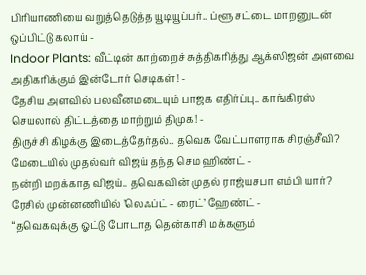பிரியாணியை வறுத்தெடுத்த யூடியூப்பர்.. ப்ளூ சட்டை மாறனுடன் ஒப்பிட்டு கலாய் -
Indoor Plants: வீட்டின் காற்றைச் சுத்திகரித்து ஆக்ஸிஜன் அளவை அதிகரிக்கும் இன்டோர் செடிகள்! -
தேசிய அளவில் பலவீனமடையும் பாஜக எதிர்ப்பு.. காங்கிரஸ் செயலால் திட்டத்தை மாற்றும் திமுக! -
திருச்சி கிழக்கு இடைத்தேர்தல்.. தவெக வேட்பாளராக சிரஞ்சீவி? மேடையில் முதல்வர் விஜய் தந்த செம ஹிண்ட் -
நன்றி மறக்காத விஜய்.. தவெகவின் முதல் ராஜ்யசபா எம்பி யார்? ரேசில் முன்னணியில் ’லெஃப்ட் - ரைட்’ ஹேண்ட் -
“தவெகவுக்கு ஓட்டு போடாத தென்காசி மக்களும்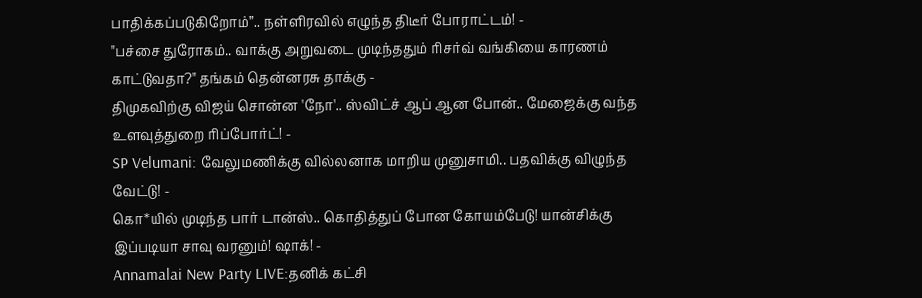பாதிக்கப்படுகிறோம்”.. நள்ளிரவில் எழுந்த திடீர் போராட்டம்! -
"பச்சை துரோகம்.. வாக்கு அறுவடை முடிந்ததும் ரிசர்வ் வங்கியை காரணம் காட்டுவதா?" தங்கம் தென்னரசு தாக்கு -
திமுகவிற்கு விஜய் சொன்ன 'நோ'.. ஸ்விட்ச் ஆப் ஆன போன்.. மேஜைக்கு வந்த உளவுத்துறை ரிப்போர்ட்! -
SP Velumani: வேலுமணிக்கு வில்லனாக மாறிய முனுசாமி.. பதவிக்கு விழுந்த வேட்டு! -
கொ*யில் முடிந்த பார் டான்ஸ்.. கொதித்துப் போன கோயம்பேடு! யான்சிக்கு இப்படியா சாவு வரனும்! ஷாக்! -
Annamalai New Party LIVE:தனிக் கட்சி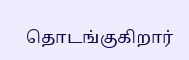தொடங்குகிறார்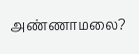அண்ணாமலை?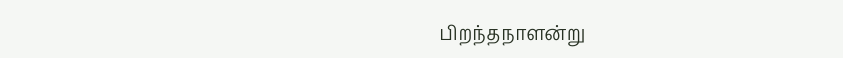பிறந்தநாளன்று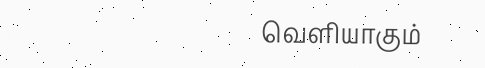வெளியாகும்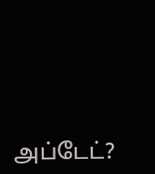அப்டேட்?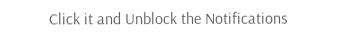Click it and Unblock the Notifications